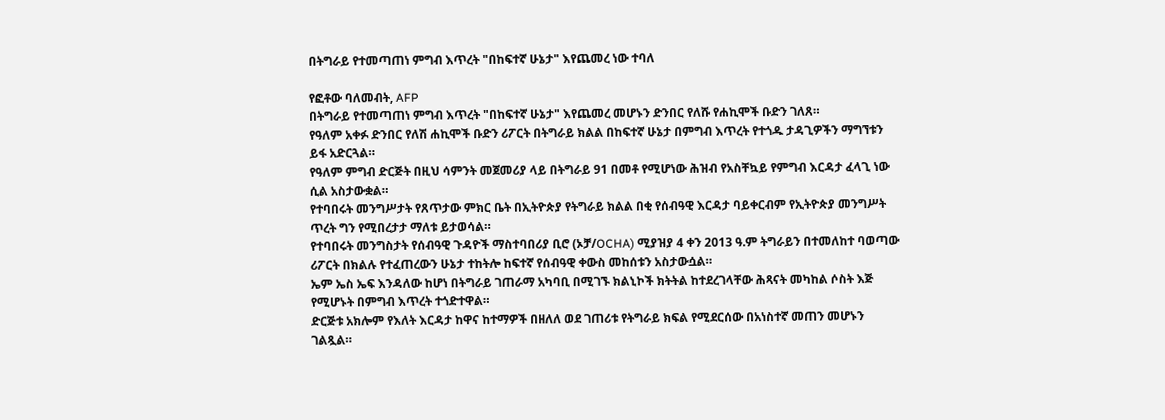በትግራይ የተመጣጠነ ምግብ እጥረት "በከፍተኛ ሁኔታ" እየጨመረ ነው ተባለ

የፎቶው ባለመብት, AFP
በትግራይ የተመጣጠነ ምግብ እጥረት "በከፍተኛ ሁኔታ" እየጨመረ መሆኑን ድንበር የለሹ የሐኪሞች ቡድን ገለጸ።
የዓለም አቀፉ ድንበር የለሽ ሐኪሞች ቡድን ሪፖርት በትግራይ ክልል በከፍተኛ ሁኔታ በምግብ እጥረት የተጎዱ ታዳጊዎችን ማግኘቱን ይፋ አድርጓል።
የዓለም ምግብ ድርጅት በዚህ ሳምንት መጀመሪያ ላይ በትግራይ 91 በመቶ የሚሆነው ሕዝብ የአስቸኳይ የምግብ እርዳታ ፈላጊ ነው ሲል አስታውቋል።
የተባበሩት መንግሥታት የጸጥታው ምክር ቤት በኢትዮጵያ የትግራይ ክልል በቂ የሰብዓዊ እርዳታ ባይቀርብም የኢትዮጵያ መንግሥት ጥረት ግን የሚበረታታ ማለቱ ይታወሳል።
የተባበሩት መንግስታት የሰብዓዊ ጉዳዮች ማስተባበሪያ ቢሮ (ኦቻ/OCHA) ሚያዝያ 4 ቀን 2013 ዓ.ም ትግራይን በተመለከተ ባወጣው ሪፖርት በክልሉ የተፈጠረውን ሁኔታ ተከትሎ ከፍተኛ የሰብዓዊ ቀውስ መከሰቱን አስታውሷል።
ኤም ኤስ ኤፍ እንዳለው ከሆነ በትግራይ ገጠራማ አካባቢ በሚገኙ ክልኒኮች ክትትል ከተደረገላቸው ሕጻናት መካከል ሶስት እጅ የሚሆኑት በምግብ እጥረት ተጎድተዋል።
ድርጅቱ አክሎም የእለት እርዳታ ከዋና ከተማዎች በዘለለ ወደ ገጠሪቱ የትግራይ ክፍል የሚደርሰው በአነስተኛ መጠን መሆኑን ገልጿል።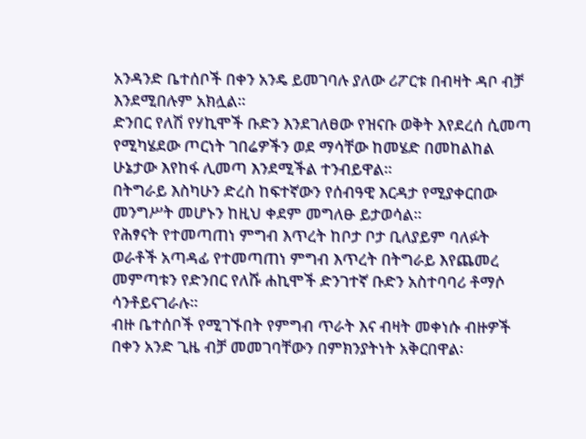አንዳንድ ቤተሰቦች በቀን አንዴ ይመገባሉ ያለው ሪፖርቱ በብዛት ዳቦ ብቻ እንደሚበሉም አክሏል።
ድንበር የለሽ የሃኪሞች ቡድን እንደገለፀው የዝናቡ ወቅት እየደረሰ ሲመጣ የሚካሄደው ጦርነት ገበሬዎችን ወደ ማሳቸው ከመሄድ በመከልከል ሁኔታው እየከፋ ሊመጣ እንደሚችል ተንብይዋል።
በትግራይ እስካሁን ድረስ ከፍተኛውን የሰብዓዊ እርዳታ የሚያቀርበው መንግሥት መሆኑን ከዚህ ቀደም መግለፁ ይታወሳል።
የሕፃናት የተመጣጠነ ምግብ እጥረት ከቦታ ቦታ ቢለያይም ባለፉት ወራቶች አጣዳፊ የተመጣጠነ ምግብ እጥረት በትግራይ እየጨመረ መምጣቱን የድንበር የለሹ ሐኪሞች ድንገተኛ ቡድን አስተባባሪ ቶማሶ ሳንቶይናገራሉ።
ብዙ ቤተሰቦች የሚገኙበት የምግብ ጥራት እና ብዛት መቀነሱ ብዙዎች በቀን አንድ ጊዜ ብቻ መመገባቸውን በምክንያትነት አቅርበዋል፡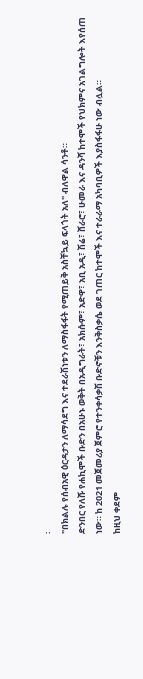፡
"በክልሉ የሰብአዊ ዕርዳታን ለማሳደግ እና ተደራሽነቱን ለማስፋፋት የሚጠይቅ አስቸኳይ ፍላጎት አለ" ብለዋል ሳንቶ።
ድንበር የለሹ የሐኪሞች ቡድን በአሁኑ ወቅት በአዲግራት፣ አክሱም፣ አድዋ፣ አቢ አዲ፣ ሽሬ፣ ሸራሮ፣ ሁመራ እና ዳንሻ ከተሞች የህክምና አገልግሎት እየሰጠ ነው። ከ 2021 መጀመሪያ ጀምሮ የተንቀሳቃሽ ቡድኖቹን እንቅስቃሴ ወደ ገጠር ከተሞች እና ተራራማ አካባቢዎች እያስፋፋሁ ነው ብሏል።
ከዚህ ቀደም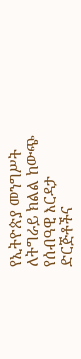የኢትዮጵያ መንግሥት ለትግራይ ክልል ከውጭ የሰብዓዊ እርዳታ ድርጅቶችና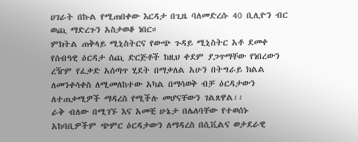ሀገራት በኩል የሚጠበቀው እርዳታ በጊዜ ባለመድረሱ 40 ቢሊዮን ብር ወጪ ማድረጉን አስታወቆ ነበር።
ምክትል ጠቅላይ ሚኒስትርና የውጭ ጉዳይ ሚኒስትር አቶ ደመቀ የሰብዓዊ ዕርዳታ ሰጪ ድርጅቶች ከዚህ ቀደም ያጋጥማቸው የነበረውን ረዥም የፈቃድ አሰጣጥ ሂደት በማቃለል አሁን በትግራይ ክልል ለመንቀሳቀስ ለሚመለከተው አካል በማሳወቅ ብቻ ዕርዳታውን ለተጠቃሚዎች ማዳረስ የሚችሉ መሆናቸውን ገልጸዋል፡፡
ራቅ ብለው በሚገኙ እና አመቺ ሁኔታ በሌለባቸው የተወሰኑ አከባቢዎችም ጭምር ዕርዳታውን ለማዳረስ በሲቪልና ወታደራዊ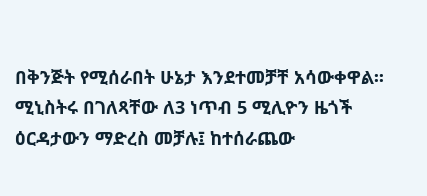በቅንጅት የሚሰራበት ሁኔታ እንደተመቻቸ አሳውቀዋል፡፡
ሚኒስትሩ በገለጻቸው ለ3 ነጥብ 5 ሚሊዮን ዜጎች ዕርዳታውን ማድረስ መቻሉ፤ ከተሰራጨው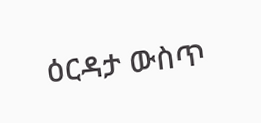ዕርዳታ ውስጥ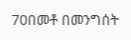70በመቶ በመንግሰት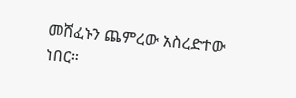መሸፈኑን ጨምረው አስረድተው ነበር።